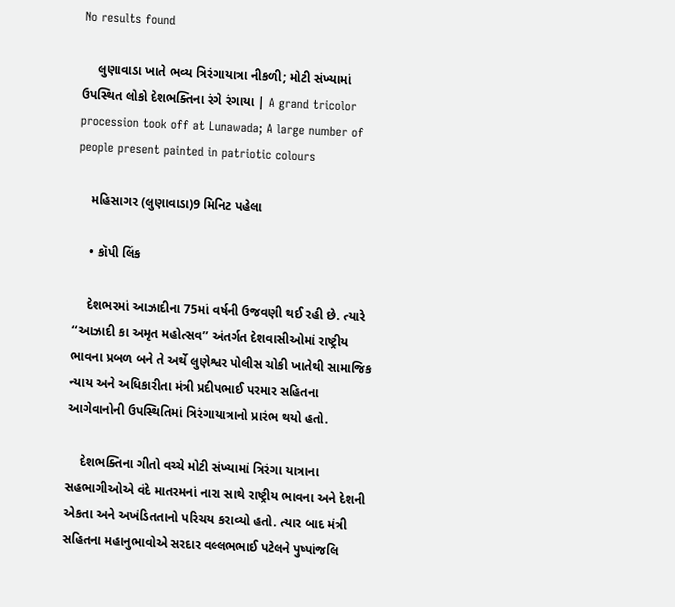No results found

    લુણાવાડા ખાતે ભવ્ય ત્રિરંગાયાત્રા નીકળી; મોટી સંખ્યામાં ઉપસ્થિત લોકો દેશભક્તિના રંગે રંગાયા | A grand tricolor procession took off at Lunawada; A large number of people present painted in patriotic colours

    મહિસાગર (લુણાવાડા)9 મિનિટ પહેલા

    • કૉપી લિંક

    દેશભરમાં આઝાદીના 75માં વર્ષની ઉજવણી થઈ રહી છે. ત્યારે ‘‘આઝાદી કા અમૃત મહોત્સવ’’ અંતર્ગત દેશવાસીઓમાં રાષ્ટ્રીય ભાવના પ્રબળ બને તે અર્થે લુણેશ્વર પોલીસ ચોકી ખાતેથી સામાજિક ન્યાય અને અધિકારીતા મંત્રી પ્રદીપભાઈ પરમાર સહિતના આગેવાનોની ઉપસ્થિતિમાં ત્રિરંગાયાત્રાનો પ્રારંભ થયો હતો.

    દેશભક્તિના ગીતો વચ્ચે મોટી સંખ્યામાં ત્રિરંગા યાત્રાના સહભાગીઓએ વંદે માતરમનાં નારા સાથે રાષ્ટ્રીય ભાવના અને દેશની એકતા અને અખંડિતતાનો પરિચય કરાવ્યો હતો. ત્યાર બાદ મંત્રી સહિતના મહાનુભાવોએ સરદાર વલ્લભભાઈ પટેલને પુષ્પાંજલિ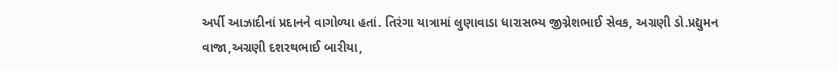અર્પી આઝાદીનાં પ્રદાનને વાગોળ્યા હતાં. તિરંગા યાત્રામાં લુણાવાડા ધારાસભ્ય જીગ્નેશભાઈ સેવક, અગ્રણી ડો.પ્રદ્યુમન વાજા,અગ્રણી દશરથભાઈ બારીયા,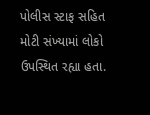પોલીસ સ્ટાફ સહિત મોટી સંખ્યામાં લોકો ઉપસ્થિત રહ્યા હતા.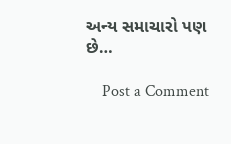અન્ય સમાચારો પણ છે…

    Post a Comment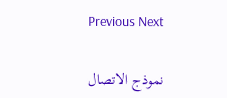Previous Next

    نموذج الاتصال